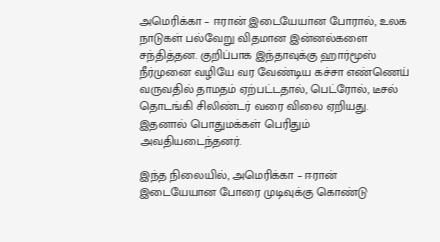அமெரிக்கா – ஈரான் இடையேயான போரால், உலக நாடுகள் பல்வேறு விதமான இன்னல்களை சந்தித்தன. குறிப்பாக இந்தாவுக்கு ஹார்மூஸ் நீர்முனை வழியே வர வேண்டிய கச்சா எண்ணெய் வருவதில் தாமதம் ஏற்பட்டதால், பெட்ரோல், டீசல் தொடங்கி சிலிண்டர் வரை விலை ஏறியது. இதனால் பொதுமக்கள் பெரிதும் அவதியடைந்தனர்.

இந்த நிலையில், அமெரிக்கா – ஈரான் இடையேயான போரை முடிவுக்கு கொண்டு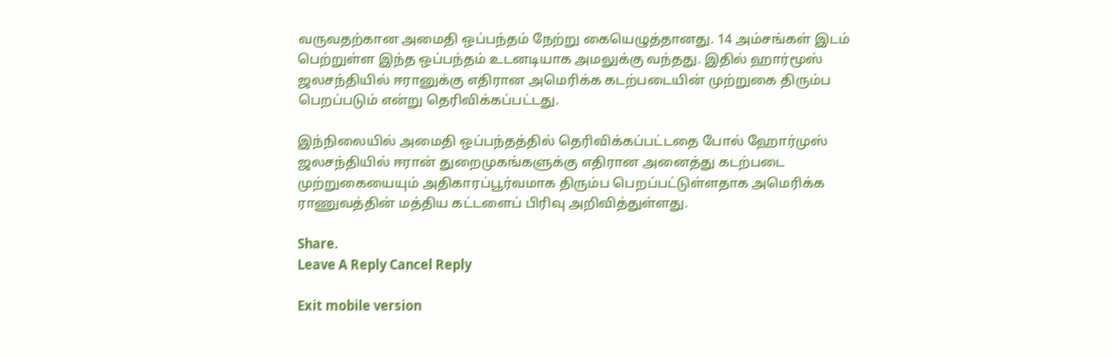வருவதற்கான அமைதி ஒப்பந்தம் நேற்று கையெழுத்தானது. 14 அம்சங்கள் இடம் பெற்றுள்ள இந்த ஒப்பந்தம் உடனடியாக அமலுக்கு வந்தது. இதில் ஹார்மூஸ் ஜலசந்தியில் ஈரானுக்கு எதிரான அமெரிக்க கடற்படையின் முற்றுகை திரும்ப பெறப்படும் என்று தெரிவிக்கப்பட்டது.

இந்நிலையில் அமைதி ஒப்பந்தத்தில் தெரிவிக்கப்பட்டதை போல் ஹோர்முஸ் ஜலசந்தியில் ஈரான் துறைமுகங்களுக்கு எதிரான அனைத்து கடற்படை முற்றுகையையும் அதிகாரப்பூர்வமாக திரும்ப பெறப்பட்டுள்ளதாக அமெரிக்க ராணுவத்தின் மத்திய கட்டளைப் பிரிவு அறிவித்துள்ளது.

Share.
Leave A Reply Cancel Reply

Exit mobile version